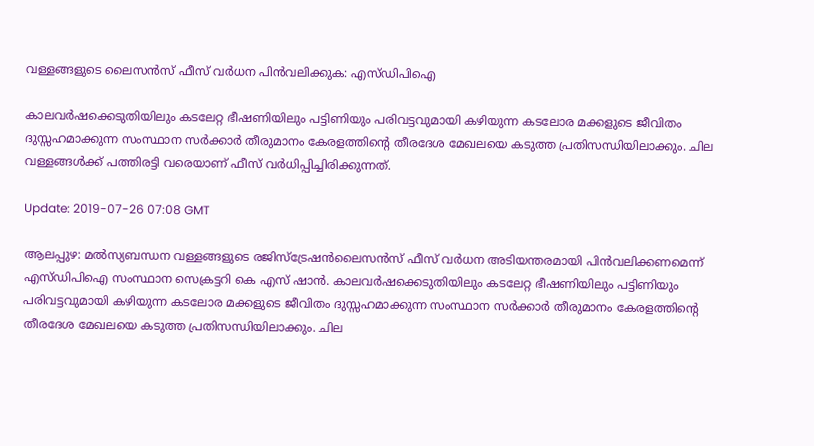വള്ളങ്ങളുടെ ലൈസന്‍സ് ഫീസ് വര്‍ധന പിന്‍വലിക്കുക: എസ്ഡിപിഐ

കാലവര്‍ഷക്കെടുതിയിലും കടലേറ്റ ഭീഷണിയിലും പട്ടിണിയും പരിവട്ടവുമായി കഴിയുന്ന കടലോര മക്കളുടെ ജീവിതം ദുസ്സഹമാക്കുന്ന സംസ്ഥാന സര്‍ക്കാര്‍ തീരുമാനം കേരളത്തിന്റെ തീരദേശ മേഖലയെ കടുത്ത പ്രതിസന്ധിയിലാക്കും. ചില വള്ളങ്ങള്‍ക്ക് പത്തിരട്ടി വരെയാണ് ഫീസ് വര്‍ധിപ്പിച്ചിരിക്കുന്നത്.

Update: 2019-07-26 07:08 GMT

ആലപ്പുഴ: മല്‍സ്യബന്ധന വള്ളങ്ങളുടെ രജിസ്‌ട്രേഷന്‍ലൈസന്‍സ് ഫീസ് വര്‍ധന അടിയന്തരമായി പിന്‍വലിക്കണമെന്ന് എസ്ഡിപിഐ സംസ്ഥാന സെക്രട്ടറി കെ എസ് ഷാന്‍. കാലവര്‍ഷക്കെടുതിയിലും കടലേറ്റ ഭീഷണിയിലും പട്ടിണിയും പരിവട്ടവുമായി കഴിയുന്ന കടലോര മക്കളുടെ ജീവിതം ദുസ്സഹമാക്കുന്ന സംസ്ഥാന സര്‍ക്കാര്‍ തീരുമാനം കേരളത്തിന്റെ തീരദേശ മേഖലയെ കടുത്ത പ്രതിസന്ധിയിലാക്കും. ചില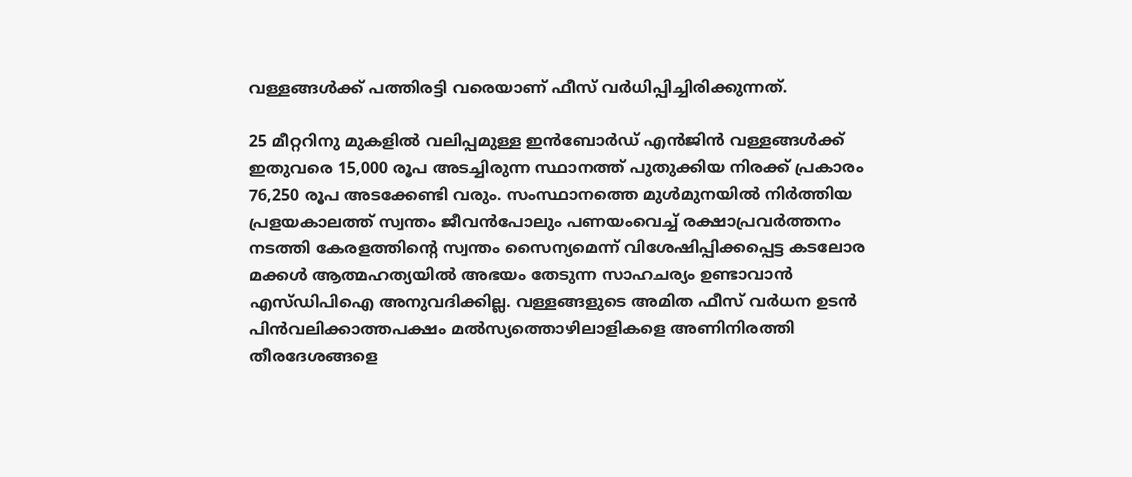വള്ളങ്ങള്‍ക്ക് പത്തിരട്ടി വരെയാണ് ഫീസ് വര്‍ധിപ്പിച്ചിരിക്കുന്നത്.

25 മീറ്ററിനു മുകളില്‍ വലിപ്പമുള്ള ഇന്‍ബോര്‍ഡ് എന്‍ജിന്‍ വള്ളങ്ങള്‍ക്ക് ഇതുവരെ 15,000 രൂപ അടച്ചിരുന്ന സ്ഥാനത്ത് പുതുക്കിയ നിരക്ക് പ്രകാരം 76,250 രൂപ അടക്കേണ്ടി വരും. സംസ്ഥാനത്തെ മുള്‍മുനയില്‍ നിര്‍ത്തിയ പ്രളയകാലത്ത് സ്വന്തം ജീവന്‍പോലും പണയംവെച്ച് രക്ഷാപ്രവര്‍ത്തനം നടത്തി കേരളത്തിന്റെ സ്വന്തം സൈന്യമെന്ന് വിശേഷിപ്പിക്കപ്പെട്ട കടലോര മക്കള്‍ ആത്മഹത്യയില്‍ അഭയം തേടുന്ന സാഹചര്യം ഉണ്ടാവാന്‍ എസ്ഡിപിഐ അനുവദിക്കില്ല. വള്ളങ്ങളുടെ അമിത ഫീസ് വര്‍ധന ഉടന്‍ പിന്‍വലിക്കാത്തപക്ഷം മല്‍സ്യത്തൊഴിലാളികളെ അണിനിരത്തി തീരദേശങ്ങളെ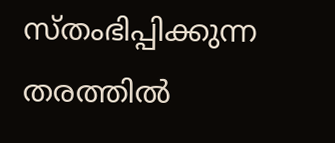സ്തംഭിപ്പിക്കുന്ന തരത്തില്‍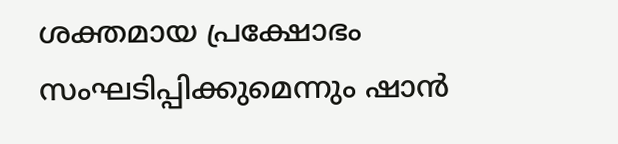ശക്തമായ പ്രക്ഷോഭം സംഘടിപ്പിക്കുമെന്നും ഷാന്‍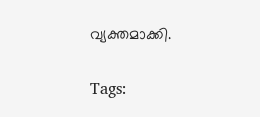വ്യക്തമാക്കി.

Tags: